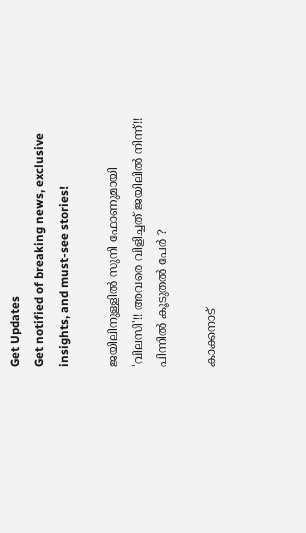Get Updates
Get notified of breaking news, exclusive insights, and must-see stories!

ജയിലിനുള്ളില്‍ സുനി ഫോണുമായി 'വിലസി'!! അവരെ വിളിച്ചത് ജയിലില്‍ നിന്ന്!! പിന്നില്‍ കൂടുതല്‍ പേര്‍ ?

കാക്കനാട്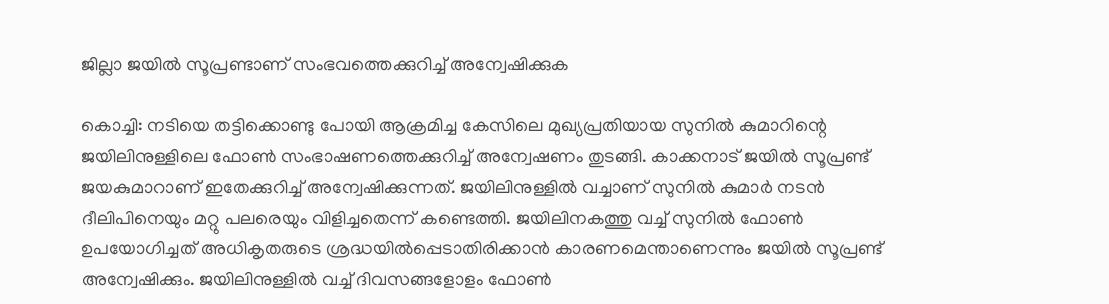ജില്ലാ ജയില്‍ സൂപ്രണ്ടാണ് സംഭവത്തെക്കുറിച്ച് അന്വേഷിക്കുക

കൊച്ചി: നടിയെ തട്ടിക്കൊണ്ടു പോയി ആക്രമിച്ച കേസിലെ മുഖ്യപ്രതിയായ സുനില്‍ കുമാറിന്റെ ജയിലിനുള്ളിലെ ഫോണ്‍ സംഭാഷണത്തെക്കുറിച്ച് അന്വേഷണം തുടങ്ങി. കാക്കനാട് ജയില്‍ സൂപ്രണ്ട് ജയകുമാറാണ് ഇതേക്കുറിച്ച് അന്വേഷിക്കുന്നത്. ജയിലിനുള്ളില്‍ വച്ചാണ് സുനില്‍ കുമാര്‍ നടന്‍ ദീലിപിനെയും മറ്റു പലരെയും വിളിച്ചതെന്ന് കണ്ടെത്തി. ജയിലിനകത്തു വച്ച് സുനില്‍ ഫോണ്‍ ഉപയോഗിച്ചത് അധികൃതരുടെ ശ്രദ്ധയില്‍പ്പെടാതിരിക്കാന്‍ കാരണമെന്താണെന്നും ജയില്‍ സൂപ്രണ്ട് അന്വേഷിക്കും. ജയിലിനുള്ളില്‍ വച്ച് ദിവസങ്ങളോളം ഫോണ്‍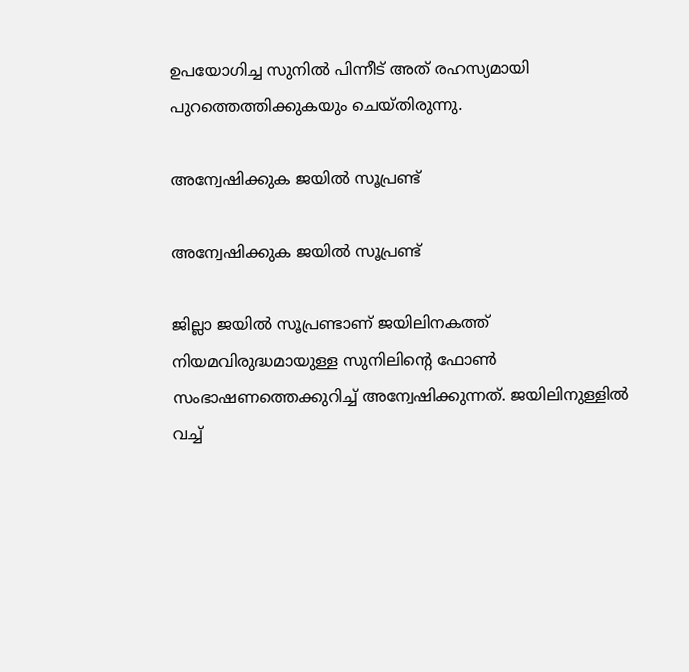ഉപയോഗിച്ച സുനില്‍ പിന്നീട് അത് രഹസ്യമായി പുറത്തെത്തിക്കുകയും ചെയ്തിരുന്നു.

അന്വേഷിക്കുക ജയില്‍ സൂപ്രണ്ട്

അന്വേഷിക്കുക ജയില്‍ സൂപ്രണ്ട്

ജില്ലാ ജയില്‍ സൂപ്രണ്ടാണ് ജയിലിനകത്ത് നിയമവിരുദ്ധമായുള്ള സുനിലിന്റെ ഫോണ്‍ സംഭാഷണത്തെക്കുറിച്ച് അന്വേഷിക്കുന്നത്. ജയിലിനുള്ളില്‍ വച്ച്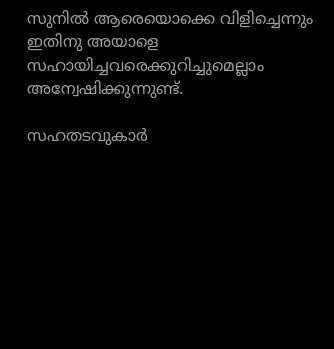സുനില്‍ ആരെയൊക്കെ വിളിച്ചെന്നും ഇതിനു അയാളെ സഹായിച്ചവരെക്കുറിച്ചുമെല്ലാം അന്വേഷിക്കുന്നുണ്ട്.

സഹതടവുകാര്‍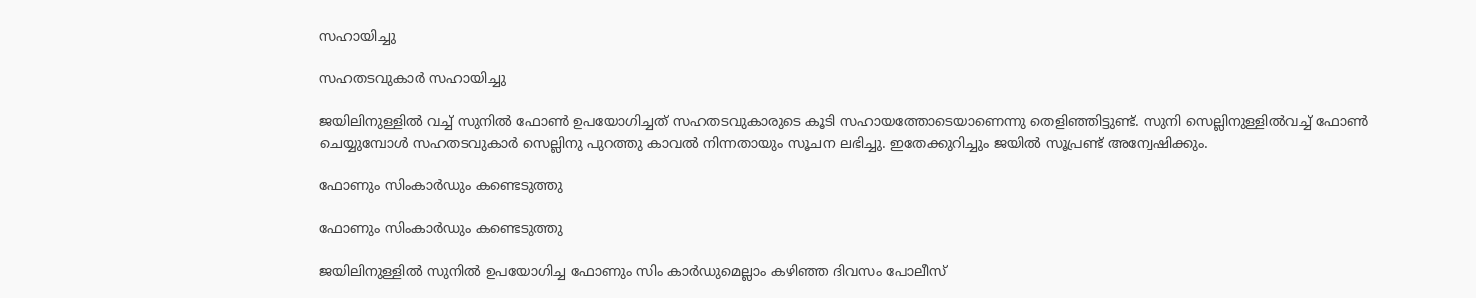സഹായിച്ചു

സഹതടവുകാര്‍ സഹായിച്ചു

ജയിലിനുള്ളില്‍ വച്ച് സുനില്‍ ഫോണ്‍ ഉപയോഗിച്ചത് സഹതടവുകാരുടെ കൂടി സഹായത്തോടെയാണെന്നു തെളിഞ്ഞിട്ടുണ്ട്. സുനി സെല്ലിനുള്ളില്‍വച്ച് ഫോണ്‍ ചെയ്യുമ്പോള്‍ സഹതടവുകാര്‍ സെല്ലിനു പുറത്തു കാവല്‍ നിന്നതായും സൂചന ലഭിച്ചു. ഇതേക്കുറിച്ചും ജയില്‍ സൂപ്രണ്ട് അന്വേഷിക്കും.

ഫോണും സിംകാര്‍ഡും കണ്ടെടുത്തു

ഫോണും സിംകാര്‍ഡും കണ്ടെടുത്തു

ജയിലിനുള്ളില്‍ സുനില്‍ ഉപയോഗിച്ച ഫോണും സിം കാര്‍ഡുമെല്ലാം കഴിഞ്ഞ ദിവസം പോലീസ്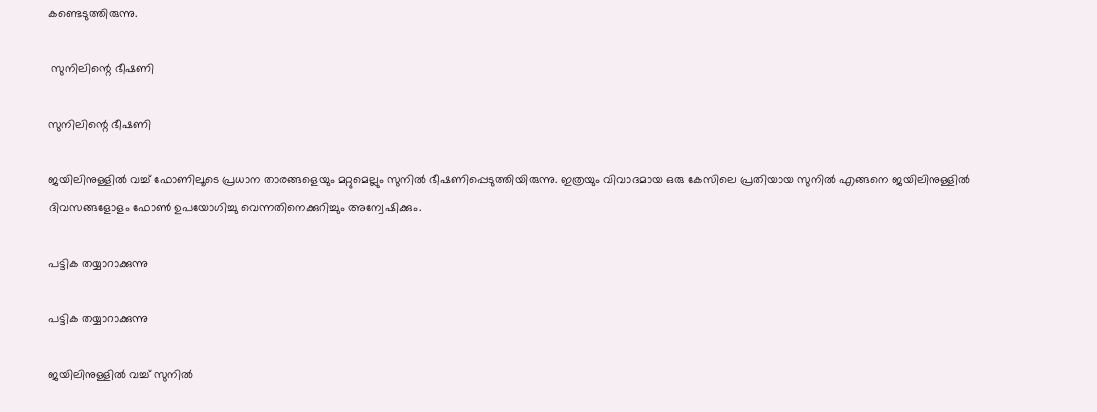കണ്ടെടുത്തിരുന്നു.

 സുനിലിന്റെ ഭീഷണി

സുനിലിന്റെ ഭീഷണി

ജയിലിനുള്ളില്‍ വച്ച് ഫോണിലൂടെ പ്രധാന താരങ്ങളെയും മറ്റുമെല്ലും സുനില്‍ ഭീഷണിപ്പെടുത്തിയിരുന്നു. ഇത്രയും വിവാദമായ ഒരു കേസിലെ പ്രതിയായ സുനില്‍ എങ്ങനെ ജയിലിനുള്ളില്‍ ദിവസങ്ങളോളം ഫോണ്‍ ഉപയോഗിച്ചു വെന്നതിനെക്കുറിച്ചും അന്വേഷിക്കും.

പട്ടിക തയ്യാറാക്കുന്നു

പട്ടിക തയ്യാറാക്കുന്നു

ജയിലിനുള്ളില്‍ വച്ച് സുനില്‍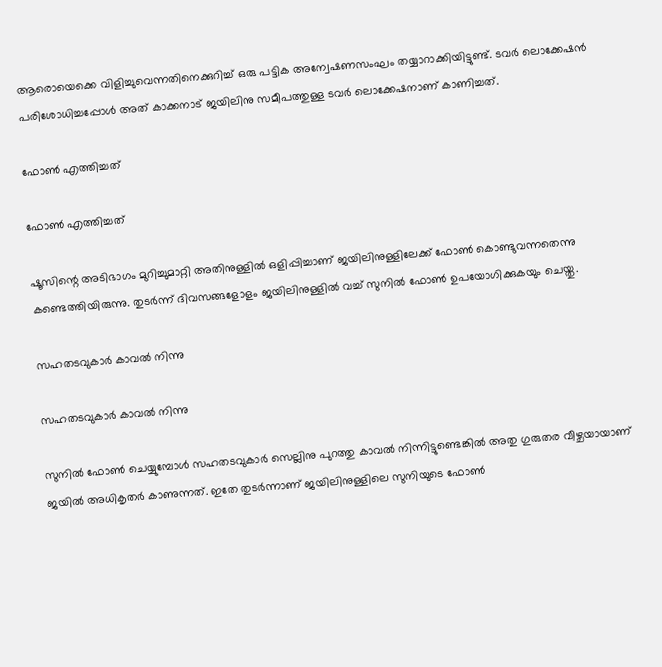ആരൊയെക്കെ വിളിച്ചുവെന്നതിനെക്കുറിച്ച് ഒരു പട്ടിക അന്വേഷണസംഘം തയ്യാറാക്കിയിട്ടുണ്ട്. ടവര്‍ ലൊക്കേഷന്‍ പരിശോധിച്ചപ്പോള്‍ അത് കാക്കനാട് ജയിലിനു സമീപത്തുള്ള ടവര്‍ ലൊക്കേഷനാണ് കാണിച്ചത്.

ഫോണ്‍ എത്തിച്ചത്

ഫോണ്‍ എത്തിച്ചത്

ഷൂസിന്റെ അടിഭാഗം മുറിച്ചുമാറ്റി അതിനുള്ളില്‍ ഒളിപ്പിച്ചാണ് ജയിലിനുള്ളിലേക്ക് ഫോണ്‍ കൊണ്ടുവന്നതെന്നു കണ്ടെത്തിയിരുന്നു. തുടര്‍ന്ന് ദിവസങ്ങളോളം ജയിലിനുള്ളില്‍ വച്ച് സുനില്‍ ഫോണ്‍ ഉപയോഗിക്കുകയും ചെയ്തു.

സഹതടവുകാര്‍ കാവല്‍ നിന്നു

സഹതടവുകാര്‍ കാവല്‍ നിന്നു

സുനില്‍ ഫോണ്‍ ചെയ്യുമ്പോള്‍ സഹതടവുകാര്‍ സെല്ലിനു പുറത്തു കാവല്‍ നിന്നിട്ടുണ്ടെങ്കില്‍ അതു ഗുരുതര വീഴ്ചയായാണ് ജയില്‍ അധികൃതര്‍ കാണുന്നത്. ഇതേ തുടര്‍ന്നാണ് ജയിലിനുള്ളിലെ സുനിയുടെ ഫോണ്‍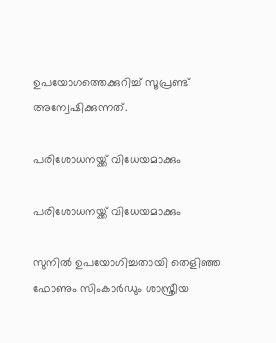ഉപയോഗത്തെക്കുറിച്ച് സൂപ്രണ്ട് അന്വേഷിക്കുന്നത്.

പരിശോധനയ്ക്ക് വിധേയമാക്കും

പരിശോധനയ്ക്ക് വിധേയമാക്കും

സുനില്‍ ഉപയോഗിച്ചതായി തെളിഞ്ഞ ഫോണും സിംകാര്‍ഡും ശാസ്ത്രീയ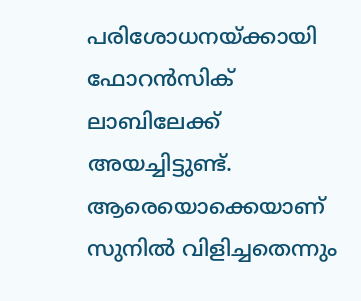പരിശോധനയ്ക്കായി ഫോറന്‍സിക് ലാബിലേക്ക് അയച്ചിട്ടുണ്ട്. ആരെയൊക്കെയാണ് സുനില്‍ വിളിച്ചതെന്നും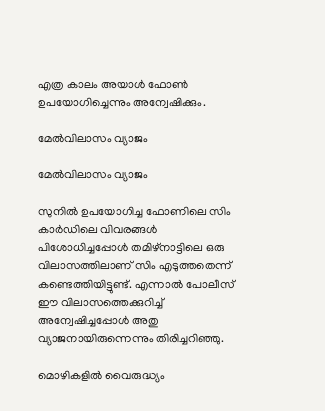എത്ര കാലം അയാള്‍ ഫോണ്‍ ഉപയോഗിച്ചെന്നും അന്വേഷിക്കും.

മേല്‍വിലാസം വ്യാജം

മേല്‍വിലാസം വ്യാജം

സുനില്‍ ഉപയോഗിച്ച ഫോണിലെ സിം കാര്‍ഡിലെ വിവരങ്ങള്‍ പിശോധിച്ചപ്പോള്‍ തമിഴ്‌നാട്ടിലെ ഒരു വിലാസത്തിലാണ് സിം എടുത്തതെന്ന് കണ്ടെത്തിയിട്ടുണ്ട്. എന്നാല്‍ പോലീസ് ഈ വിലാസത്തെക്കുറിച്ച് അന്വേഷിച്ചപ്പോള്‍ അതു വ്യാജനായിരുന്നെന്നും തിരിച്ചറിഞ്ഞു.

മൊഴികളില്‍ വൈരുദ്ധ്യം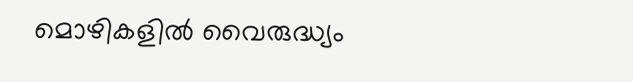മൊഴികളില്‍ വൈരുദ്ധ്യം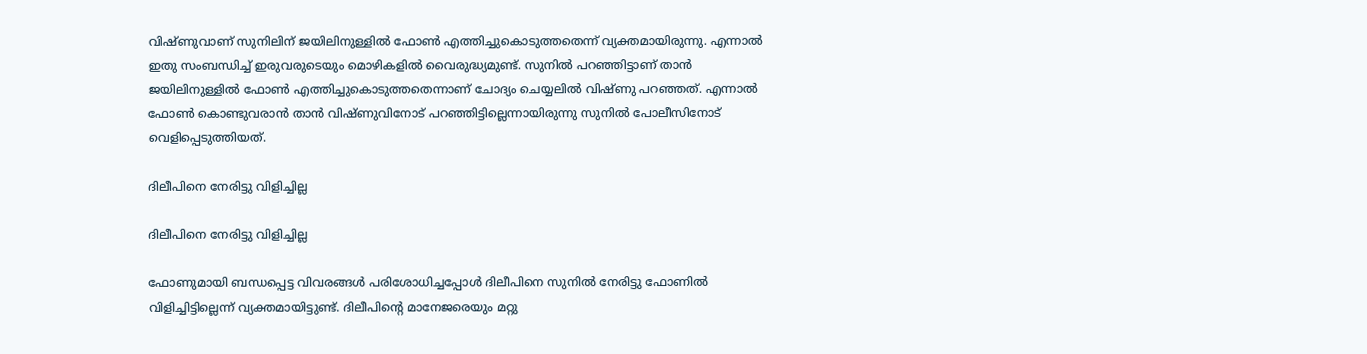വിഷ്ണുവാണ് സുനിലിന് ജയിലിനുള്ളില്‍ ഫോണ്‍ എത്തിച്ചുകൊടുത്തതെന്ന് വ്യക്തമായിരുന്നു. എന്നാല്‍ ഇതു സംബന്ധിച്ച് ഇരുവരുടെയും മൊഴികളില്‍ വൈരുദ്ധ്യമുണ്ട്. സുനില്‍ പറഞ്ഞിട്ടാണ് താന്‍ ജയിലിനുള്ളില്‍ ഫോണ്‍ എത്തിച്ചുകൊടുത്തതെന്നാണ് ചോദ്യം ചെയ്യലില്‍ വിഷ്ണു പറഞ്ഞത്. എന്നാല്‍ ഫോണ്‍ കൊണ്ടുവരാന്‍ താന്‍ വിഷ്ണുവിനോട് പറഞ്ഞിട്ടില്ലെന്നായിരുന്നു സുനില്‍ പോലീസിനോട് വെളിപ്പെടുത്തിയത്.

ദിലീപിനെ നേരിട്ടു വിളിച്ചില്ല

ദിലീപിനെ നേരിട്ടു വിളിച്ചില്ല

ഫോണുമായി ബന്ധപ്പെട്ട വിവരങ്ങള്‍ പരിശോധിച്ചപ്പോള്‍ ദിലീപിനെ സുനില്‍ നേരിട്ടു ഫോണില്‍ വിളിച്ചിട്ടില്ലെന്ന് വ്യക്തമായിട്ടുണ്ട്. ദിലീപിന്റെ മാനേജരെയും മറ്റു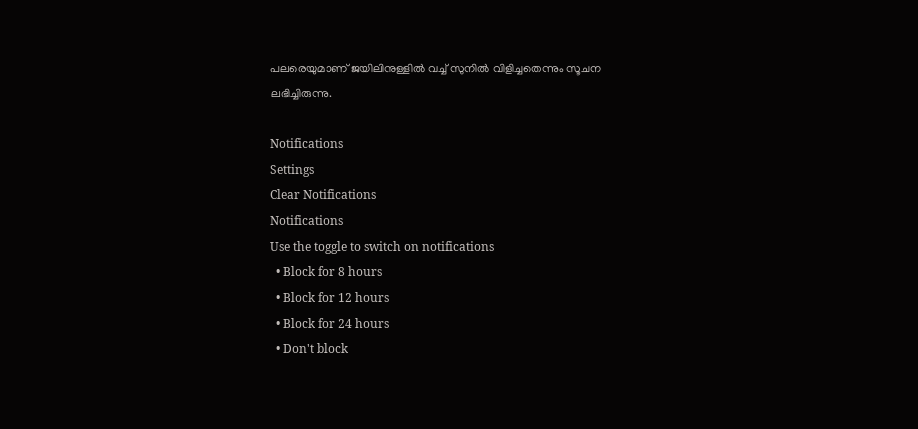പലരെയുമാണ് ജയിലിനുള്ളില്‍ വച്ച് സുനില്‍ വിളിച്ചതെന്നും സൂചന ലഭിച്ചിരുന്നു.

Notifications
Settings
Clear Notifications
Notifications
Use the toggle to switch on notifications
  • Block for 8 hours
  • Block for 12 hours
  • Block for 24 hours
  • Don't block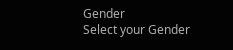Gender
Select your Gender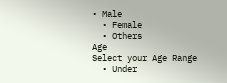• Male
  • Female
  • Others
Age
Select your Age Range
  • Under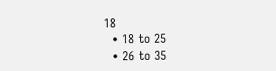18
  • 18 to 25
  • 26 to 35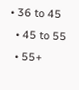• 36 to 45
  • 45 to 55
  • 55+